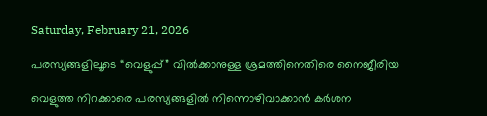Saturday, February 21, 2026

പരസ്യങ്ങളിലൂടെ “വെളുപ്പ്” വിൽക്കാനുള്ള ശ്രമത്തിനെതിരെ നൈജീരിയ

വെളുത്ത നിറക്കാരെ പരസ്യങ്ങളില്‍ നിന്നൊഴിവാക്കാൻ കർശന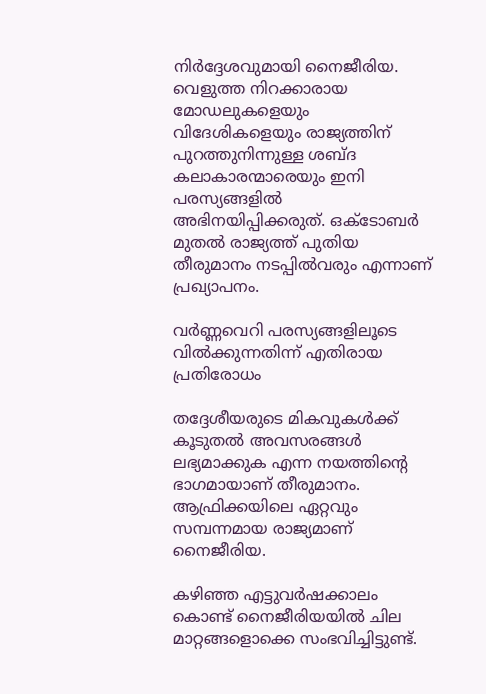നിർദ്ദേശവുമായി നൈജീരിയ. വെളുത്ത നിറക്കാരായ മോഡലുകളെയും വിദേശികളെയും രാജ്യത്തിന് പുറത്തുനിന്നുള്ള ശബ്ദ കലാകാരന്മാരെയും ഇനി പരസ്യങ്ങളില്‍ അഭിനയിപ്പിക്കരുത്. ഒക്ടോബര്‍ മുതല്‍ രാജ്യത്ത് പുതിയ തീരുമാനം നടപ്പില്‍വരും എന്നാണ് പ്രഖ്യാപനം.

വർണ്ണവെറി പരസ്യങ്ങളിലൂടെ വിൽക്കുന്നതിന്ന് എതിരായ പ്രതിരോധം

തദ്ദേശീയരുടെ മികവുകൾക്ക് കൂടുതൽ അവസരങ്ങൾ ലഭ്യമാക്കുക എന്ന നയത്തിൻ്റെ ഭാഗമായാണ് തീരുമാനം. ആഫ്രിക്കയിലെ ഏറ്റവും സമ്പന്നമായ രാജ്യമാണ് നൈജീരിയ.

കഴിഞ്ഞ എട്ടുവര്‍ഷക്കാലം കൊണ്ട് നൈജീരിയയില്‍ ചില മാറ്റങ്ങളൊക്കെ സംഭവിച്ചിട്ടുണ്ട്.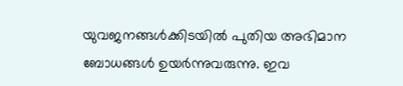യുവജനങ്ങള്‍ക്കിടയില്‍ പുതിയ അഭിമാന ബോധങ്ങള്‍ ഉയര്‍ന്നുവരുന്നു. ഇവ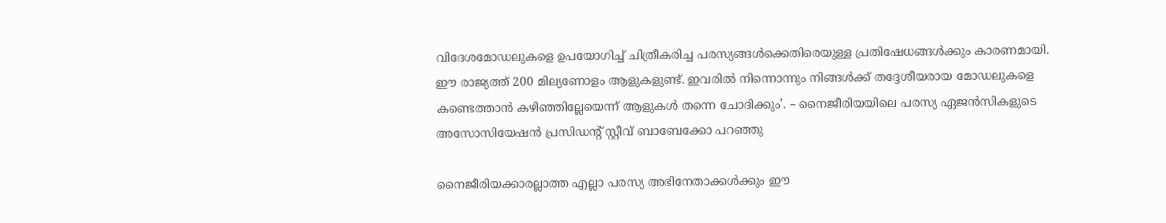വിദേശമോഡലുകളെ ഉപയോഗിച്ച് ചിത്രീകരിച്ച പരസ്യങ്ങള്‍ക്കെതിരെയുള്ള പ്രതിഷേധങ്ങള്‍ക്കും കാരണമായി. ഈ രാജ്യത്ത് 200 മില്യണോളം ആളുകളുണ്ട്. ഇവരില്‍ നിന്നൊന്നും നിങ്ങള്‍ക്ക് തദ്ദേശീയരായ മോഡലുകളെ കണ്ടെത്താന്‍ കഴിഞ്ഞില്ലേയെന്ന് ആളുകള്‍ തന്നെ ചോദിക്കും’. – നൈജീരിയയിലെ പരസ്യ ഏജന്‍സികളുടെ അസോസിയേഷന്‍ പ്രസിഡന്റ് സ്റ്റീവ് ബാബേക്കോ പറഞ്ഞു

നൈജീരിയക്കാരല്ലാത്ത എല്ലാ പരസ്യ അഭിനേതാക്കള്‍ക്കും ഈ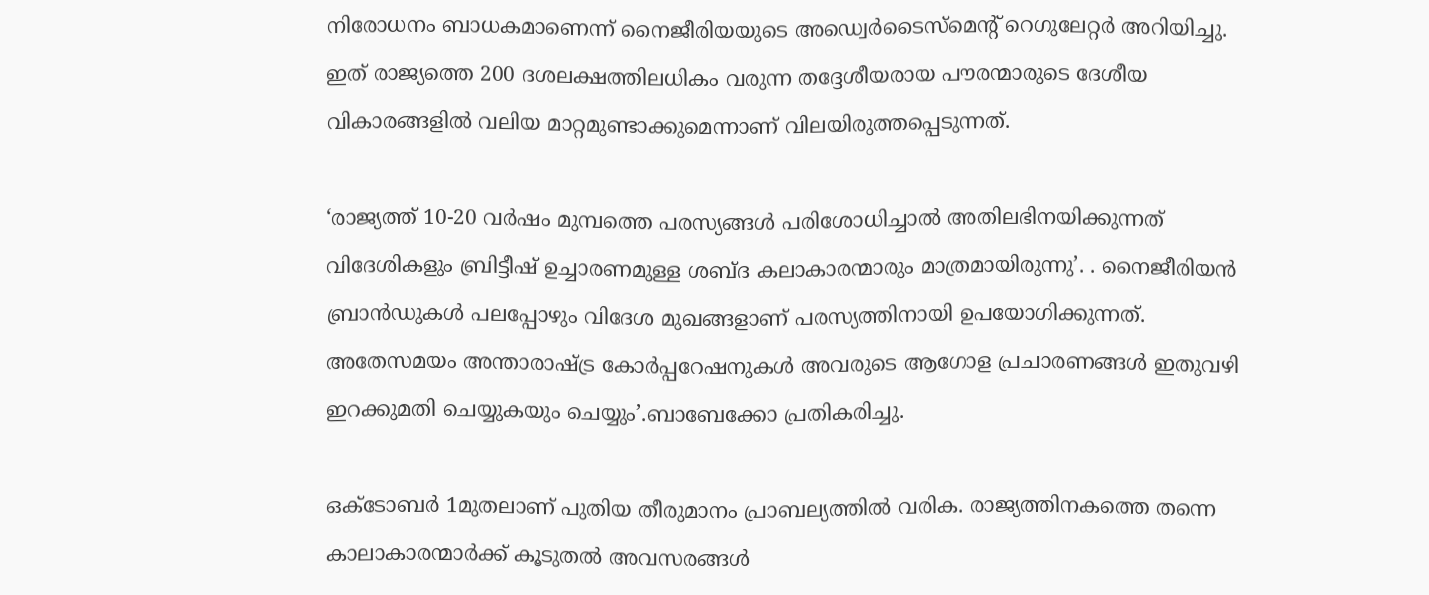നിരോധനം ബാധകമാണെന്ന് നൈജീരിയയുടെ അഡ്വെര്‍ടൈസ്‌മെന്റ് റെഗുലേറ്റര്‍ അറിയിച്ചു. ഇത് രാജ്യത്തെ 200 ദശലക്ഷത്തിലധികം വരുന്ന തദ്ദേശീയരായ പൗരന്മാരുടെ ദേശീയ വികാരങ്ങളില്‍ വലിയ മാറ്റമുണ്ടാക്കുമെന്നാണ് വിലയിരുത്തപ്പെടുന്നത്.

‘രാജ്യത്ത് 10-20 വര്‍ഷം മുമ്പത്തെ പരസ്യങ്ങള്‍ പരിശോധിച്ചാല്‍ അതിലഭിനയിക്കുന്നത് വിദേശികളും ബ്രിട്ടീഷ് ഉച്ചാരണമുള്ള ശബ്ദ കലാകാരന്മാരും മാത്രമായിരുന്നു’. . നൈജീരിയന്‍ ബ്രാന്‍ഡുകള്‍ പലപ്പോഴും വിദേശ മുഖങ്ങളാണ് പരസ്യത്തിനായി ഉപയോഗിക്കുന്നത്. അതേസമയം അന്താരാഷ്ട്ര കോര്‍പ്പറേഷനുകള്‍ അവരുടെ ആഗോള പ്രചാരണങ്ങള്‍ ഇതുവഴി ഇറക്കുമതി ചെയ്യുകയും ചെയ്യും’.ബാബേക്കോ പ്രതികരിച്ചു.

ഒക്ടോബര്‍ 1മുതലാണ് പുതിയ തീരുമാനം പ്രാബല്യത്തില്‍ വരിക. രാജ്യത്തിനകത്തെ തന്നെ കാലാകാരന്മാര്‍ക്ക് കൂടുതല്‍ അവസരങ്ങള്‍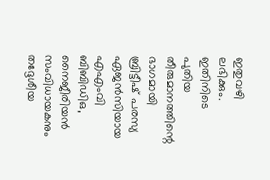ഇതുവഴി ലഭിക്കും. ഇതിനിടെ പുതിയ തീരുമാനത്തിന്റെ ഭാഗമായി ബ്രിട്ടീഷ് പരസ്യ ഏജന്‍സിയായ എഎംവി ബിബിഡിഒ, നൈജീരിയന്‍ സംവിധായകനും തദ്ദേശീയ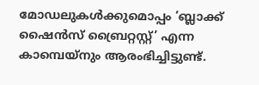മോഡലുകള്‍ക്കുമൊപ്പം ‘ബ്ലാക്ക് ഷൈന്‍സ് ബ്രൈറ്റസ്റ്റ്’ എന്ന കാമ്പെയ്നും ആരംഭിച്ചിട്ടുണ്ട്.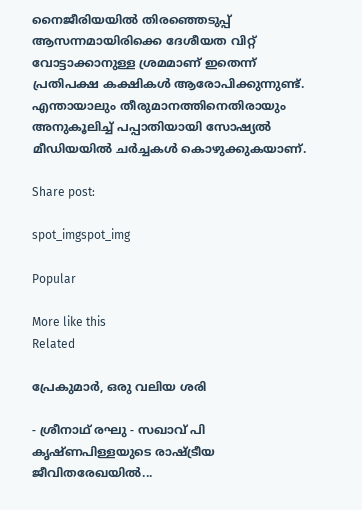നൈജീരിയയിൽ തിരഞ്ഞെടുപ്പ് ആസന്നമായിരിക്കെ ദേശീയത വിറ്റ് വോട്ടാക്കാനുള്ള ശ്രമമാണ് ഇതെന്ന് പ്രതിപക്ഷ കക്ഷികൾ ആരോപിക്കുന്നുണ്ട്. എന്തായാലും തീരുമാനത്തിനെതിരായും അനുകൂലിച്ച് പപ്പാതിയായി സോഷ്യൽ മീഡിയയിൽ ചർച്ചകൾ കൊഴുക്കുകയാണ്.

Share post:

spot_imgspot_img

Popular

More like this
Related

പ്രേകുമാർ, ഒരു വലിയ ശരി

- ശ്രീനാഥ് രഘു - സഖാവ് പി കൃഷ്ണപിള്ളയുടെ രാഷ്ട്രീയ ജീവിതരേഖയിൽ...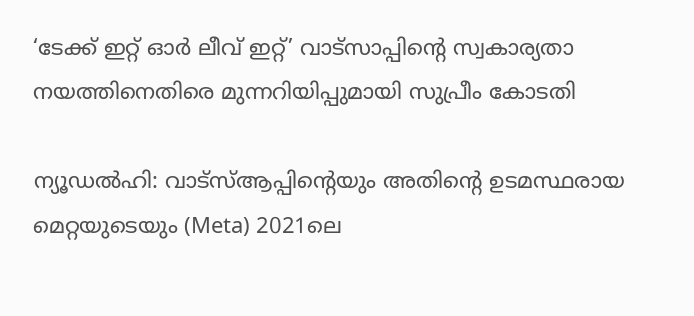‘ടേക്ക് ഇറ്റ് ഓർ ലീവ് ഇറ്റ്’ വാട്സാപ്പിന്റെ സ്വകാര്യതാ നയത്തിനെതിരെ മുന്നറിയിപ്പുമായി സുപ്രീം കോടതി

ന്യൂഡൽഹി: വാട്‌സ്ആപ്പിന്റെയും അതിന്റെ ഉടമസ്ഥരായ മെറ്റയുടെയും (Meta) 2021ലെ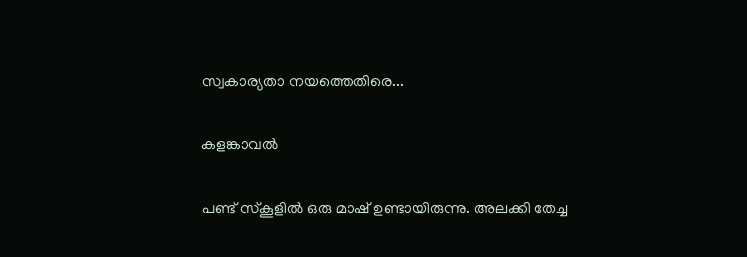സ്വകാര്യതാ നയത്തെതിരെ...

കളങ്കാവൽ

പണ്ട് സ്കൂളിൽ ഒരു മാഷ് ഉണ്ടായിരുന്നു. അലക്കി തേച്ച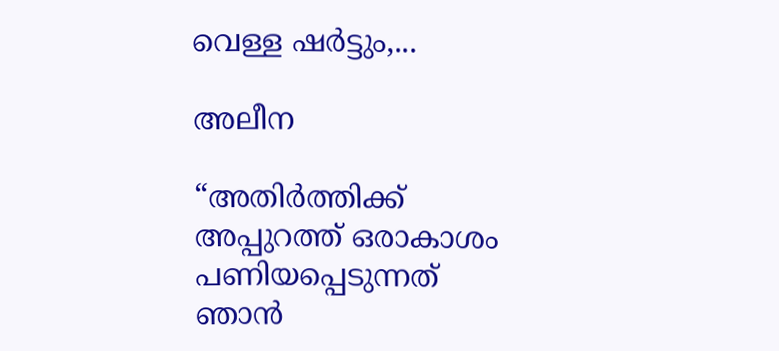വെള്ള ഷർട്ടും,...

അലീന

“അതിര്‍ത്തിക്ക് അപ്പുറത്ത് ഒരാകാശം പണിയപ്പെടുന്നത് ഞാന്‍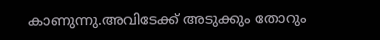കാണുന്നു.അവിടേക്ക് അടുക്കും തോറും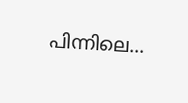പിന്നിലെ...